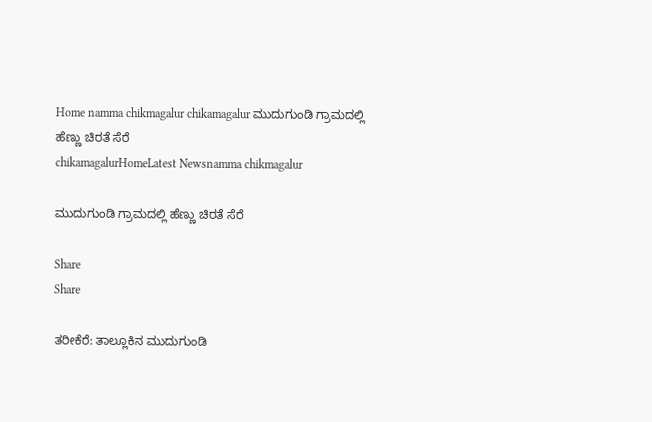Home namma chikmagalur chikamagalur ಮುದುಗುಂಡಿ ಗ್ರಾಮದಲ್ಲಿ ಹೆಣ್ಣು ಚಿರತೆ ಸೆರೆ
chikamagalurHomeLatest Newsnamma chikmagalur

ಮುದುಗುಂಡಿ ಗ್ರಾಮದಲ್ಲಿ ಹೆಣ್ಣು ಚಿರತೆ ಸೆರೆ

Share
Share

ತರೀಕೆರೆ: ತಾಲ್ಲೂಕಿನ ಮುದುಗುಂಡಿ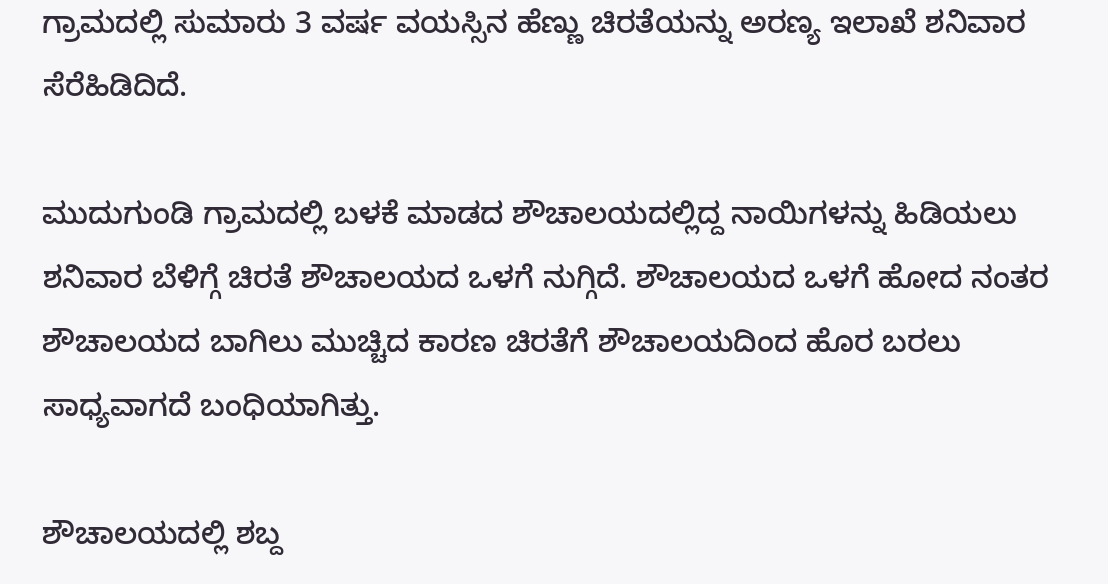ಗ್ರಾಮದಲ್ಲಿ ಸುಮಾರು 3 ವರ್ಷ ವಯಸ್ಸಿನ ಹೆಣ್ಣು ಚಿರತೆಯನ್ನು ಅರಣ್ಯ ಇಲಾಖೆ ಶನಿವಾರ ಸೆರೆಹಿಡಿದಿದೆ.

ಮುದುಗುಂಡಿ ಗ್ರಾಮದಲ್ಲಿ ಬಳಕೆ ಮಾಡದ ಶೌಚಾಲಯದಲ್ಲಿದ್ದ ನಾಯಿಗಳನ್ನು ಹಿಡಿಯಲು ಶನಿವಾರ ಬೆಳಿಗ್ಗೆ ಚಿರತೆ ಶೌಚಾಲಯದ ಒಳಗೆ ನುಗ್ಗಿದೆ. ಶೌಚಾಲಯದ ಒಳಗೆ ಹೋದ ನಂತರ ಶೌಚಾಲಯದ ಬಾಗಿಲು ಮುಚ್ಚಿದ ಕಾರಣ ಚಿರತೆಗೆ ಶೌಚಾಲಯದಿಂದ ಹೊರ ಬರಲು ಸಾಧ್ಯವಾಗದೆ ಬಂಧಿಯಾಗಿತ್ತು.

ಶೌಚಾಲಯದಲ್ಲಿ ಶಬ್ದ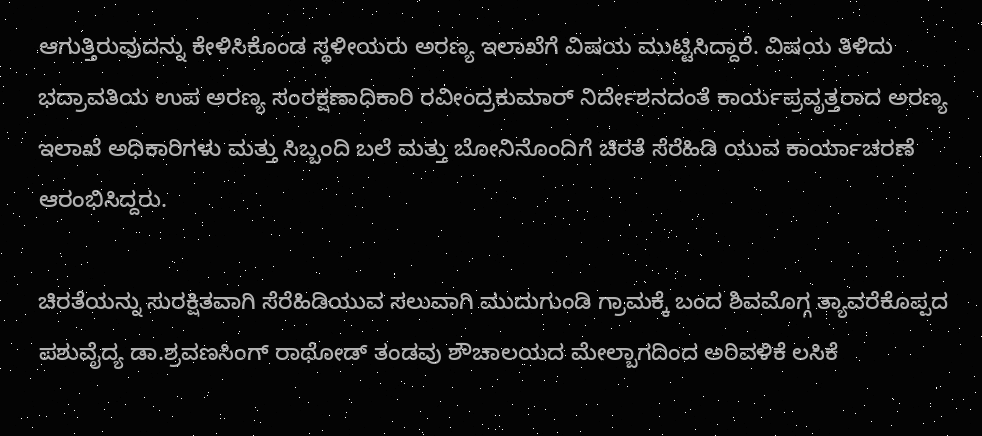ಆಗುತ್ತಿರುವುದನ್ನು ಕೇಳಿಸಿಕೊಂಡ ಸ್ಥಳೀಯರು ಅರಣ್ಯ ಇಲಾಖೆಗೆ ವಿಷಯ ಮುಟ್ಟಿಸಿದ್ದಾರೆ. ವಿಷಯ ತಿಳಿದು ಭದ್ರಾವತಿಯ ಉಪ ಅರಣ್ಯ ಸಂರಕ್ಷಣಾಧಿಕಾರಿ ರವೀಂದ್ರಕುಮಾರ್ ನಿರ್ದೇಶನದಂತೆ ಕಾರ್ಯಪ್ರವೃತ್ತರಾದ ಅರಣ್ಯ ಇಲಾಖೆ ಅಧಿಕಾರಿಗಳು ಮತ್ತು ಸಿಬ್ಬಂದಿ ಬಲೆ ಮತ್ತು ಬೋನಿನೊಂದಿಗೆ ಚಿರತೆ ಸೆರೆಹಿಡಿ ಯುವ ಕಾರ್ಯಾಚರಣೆ ಆರಂಭಿಸಿದ್ದರು.

ಚಿರತೆಯನ್ನು ಸುರಕ್ಷಿತವಾಗಿ ಸೆರೆಹಿಡಿಯುವ ಸಲುವಾಗಿ ಮುದುಗುಂಡಿ ಗ್ರಾಮಕ್ಕೆ ಬಂದ ಶಿವಮೊಗ್ಗ ತ್ಯಾವರೆಕೊಪ್ಪದ ಪಶುವೈದ್ಯ ಡಾ.ಶ್ರವಣಸಿಂಗ್ ರಾಥೋಡ್ ತಂಡವು ಶೌಚಾಲಯದ ಮೇಲ್ಬಾಗದಿಂದ ಅರಿವಳಿಕೆ ಲಸಿಕೆ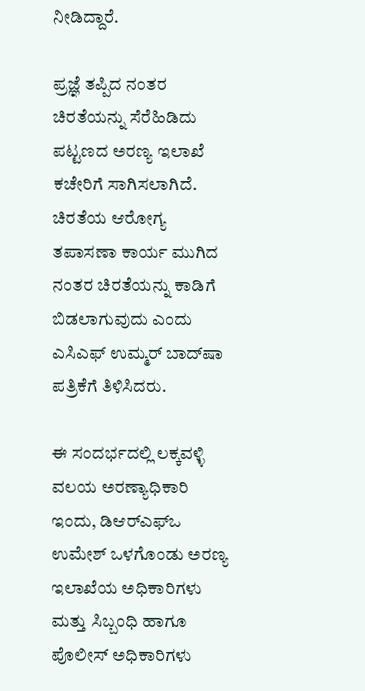ನೀಡಿದ್ದಾರೆ.

ಪ್ರಜ್ಞೆ ತಪ್ಪಿದ ನಂತರ ಚಿರತೆಯನ್ನು ಸೆರೆಹಿಡಿದು ಪಟ್ಟಣದ ಅರಣ್ಯ ಇಲಾಖೆ ಕಚೇರಿಗೆ ಸಾಗಿಸಲಾಗಿದೆ. ಚಿರತೆಯ ಆರೋಗ್ಯ ತಪಾಸಣಾ ಕಾರ್ಯ ಮುಗಿದ ನಂತರ ಚಿರತೆಯನ್ನು ಕಾಡಿಗೆ ಬಿಡಲಾಗುವುದು ಎಂದು ಎಸಿಎಫ್ ಉಮ್ಮರ್ ಬಾದ್‌ಷಾ ಪತ್ರಿಕೆಗೆ ತಿಳಿಸಿದರು.

ಈ ಸಂದರ್ಭದಲ್ಲಿ ಲಕ್ಕವಳ್ಳಿ ವಲಯ ಅರಣ್ಯಾಧಿಕಾರಿ ಇಂದು, ಡಿಆರ್‌ಎಫ್‌ಒ ಉಮೇಶ್ ಒಳಗೊಂಡು ಅರಣ್ಯ ಇಲಾಖೆಯ ಅಧಿಕಾರಿಗಳು ಮತ್ತು ಸಿಬ್ಬಂಧಿ ಹಾಗೂ ಪೊಲೀಸ್ ಅಧಿಕಾರಿಗಳು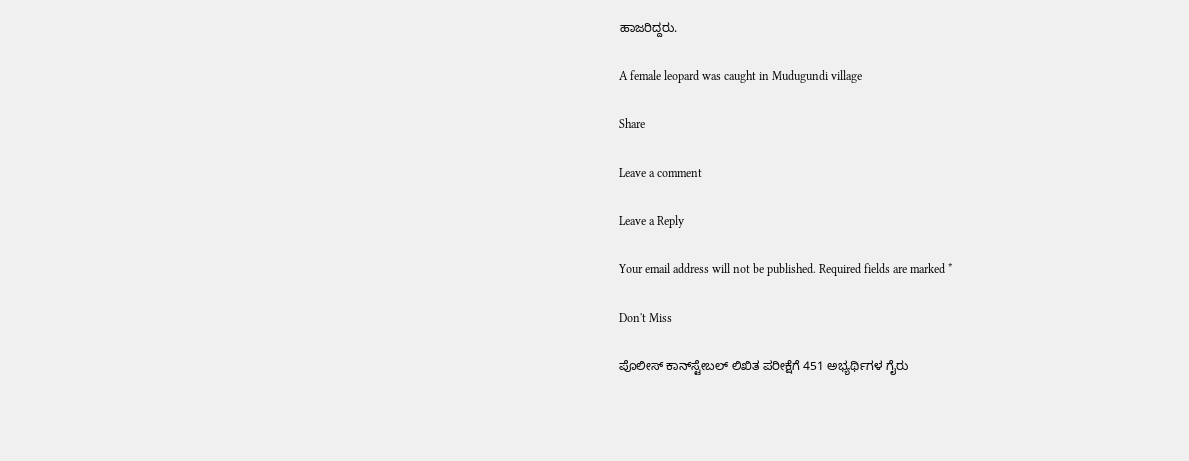ಹಾಜರಿದ್ದರು.

A female leopard was caught in Mudugundi village

Share

Leave a comment

Leave a Reply

Your email address will not be published. Required fields are marked *

Don't Miss

ಪೊಲೀಸ್ ಕಾನ್‌ಸ್ಟೇಬಲ್ ಲಿಖಿತ ಪರೀಕ್ಷೆಗೆ 451 ಅಭ್ಯರ್ಥಿಗಳ ಗೈರು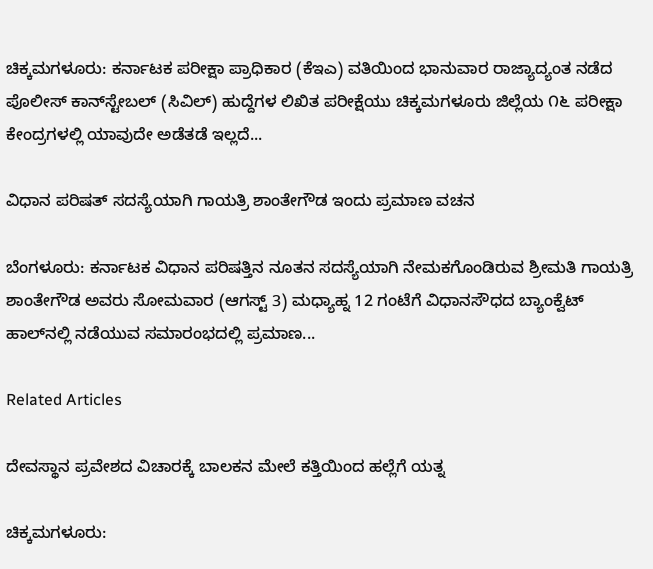ಚಿಕ್ಕಮಗಳೂರು: ಕರ್ನಾಟಕ ಪರೀಕ್ಷಾ ಪ್ರಾಧಿಕಾರ (ಕೆಇಎ) ವತಿಯಿಂದ ಭಾನುವಾರ ರಾಜ್ಯಾದ್ಯಂತ ನಡೆದ ಪೊಲೀಸ್ ಕಾನ್‌ಸ್ಟೇಬಲ್ (ಸಿವಿಲ್) ಹುದ್ದೆಗಳ ಲಿಖಿತ ಪರೀಕ್ಷೆಯು ಚಿಕ್ಕಮಗಳೂರು ಜಿಲ್ಲೆಯ ೧೬ ಪರೀಕ್ಷಾ ಕೇಂದ್ರಗಳಲ್ಲಿ ಯಾವುದೇ ಅಡೆತಡೆ ಇಲ್ಲದೆ...

ವಿಧಾನ ಪರಿಷತ್ ಸದಸ್ಯೆಯಾಗಿ ಗಾಯತ್ರಿ ಶಾಂತೇಗೌಡ ಇಂದು ಪ್ರಮಾಣ ವಚನ

ಬೆಂಗಳೂರು: ಕರ್ನಾಟಕ ವಿಧಾನ ಪರಿಷತ್ತಿನ ನೂತನ ಸದಸ್ಯೆಯಾಗಿ ನೇಮಕಗೊಂಡಿರುವ ಶ್ರೀಮತಿ ಗಾಯತ್ರಿ ಶಾಂತೇಗೌಡ ಅವರು ಸೋಮವಾರ (ಆಗಸ್ಟ್ 3) ಮಧ್ಯಾಹ್ನ 12 ಗಂಟೆಗೆ ವಿಧಾನಸೌಧದ ಬ್ಯಾಂಕ್ವೆಟ್ ಹಾಲ್‌ನಲ್ಲಿ ನಡೆಯುವ ಸಮಾರಂಭದಲ್ಲಿ ಪ್ರಮಾಣ...

Related Articles

ದೇವಸ್ಥಾನ ಪ್ರವೇಶದ ವಿಚಾರಕ್ಕೆ ಬಾಲಕನ ಮೇಲೆ ಕತ್ತಿಯಿಂದ ಹಲ್ಲೆಗೆ ಯತ್ನ

ಚಿಕ್ಕಮಗಳೂರು: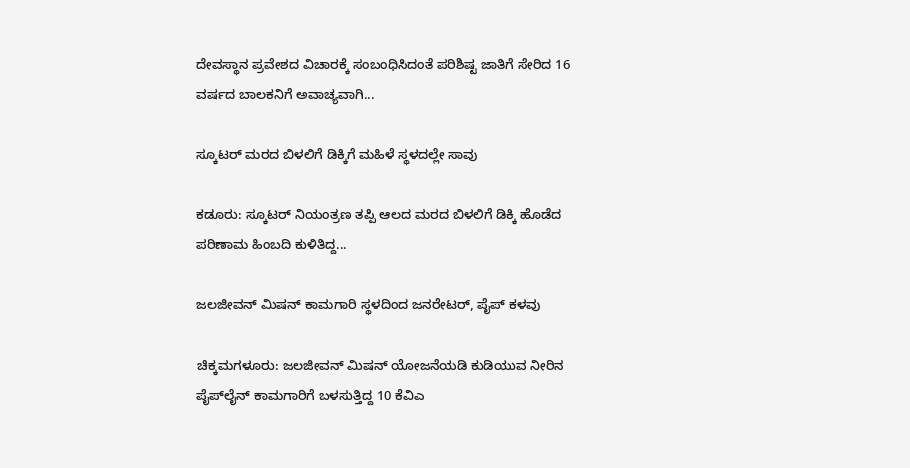ದೇವಸ್ಥಾನ ಪ್ರವೇಶದ ವಿಚಾರಕ್ಕೆ ಸಂಬಂಧಿಸಿದಂತೆ ಪರಿಶಿಷ್ಟ ಜಾತಿಗೆ ಸೇರಿದ 16 ವರ್ಷದ ಬಾಲಕನಿಗೆ ಅವಾಚ್ಯವಾಗಿ...

ಸ್ಕೂಟರ್ ಮರದ ಬಿಳಲಿಗೆ ಡಿಕ್ಕಿಗೆ ಮಹಿಳೆ ಸ್ಥಳದಲ್ಲೇ ಸಾವು

ಕಡೂರು: ಸ್ಕೂಟರ್ ನಿಯಂತ್ರಣ ತಪ್ಪಿ ಆಲದ ಮರದ ಬಿಳಲಿಗೆ ಡಿಕ್ಕಿ ಹೊಡೆದ ಪರಿಣಾಮ ಹಿಂಬದಿ ಕುಳಿತಿದ್ದ...

ಜಲಜೀವನ್ ಮಿಷನ್ ಕಾಮಗಾರಿ ಸ್ಥಳದಿಂದ ಜನರೇಟರ್, ಪೈಪ್ ಕಳವು

ಚಿಕ್ಕಮಗಳೂರು: ಜಲಜೀವನ್ ಮಿಷನ್ ಯೋಜನೆಯಡಿ ಕುಡಿಯುವ ನೀರಿನ ಪೈಪ್‌ಲೈನ್ ಕಾಮಗಾರಿಗೆ ಬಳಸುತ್ತಿದ್ದ 10 ಕೆವಿಎ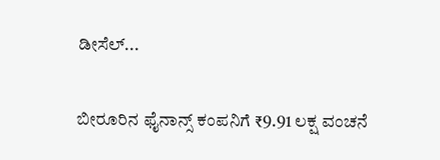ಡೀಸೆಲ್...

ಬೀರೂರಿನ ಫೈನಾನ್ಸ್ ಕಂಪನಿಗೆ ₹9.91 ಲಕ್ಷ ವಂಚನೆ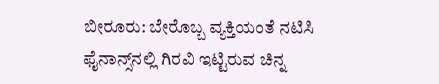ಬೀರೂರು: ಬೇರೊಬ್ಬ ವ್ಯಕ್ತಿಯಂತೆ ನಟಿಸಿ ಫೈನಾನ್ಸ್‌ನಲ್ಲಿ ಗಿರವಿ ಇಟ್ಟಿರುವ ಚಿನ್ನ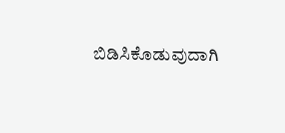ಬಿಡಿಸಿಕೊಡುವುದಾಗಿ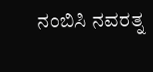ನಂಬಿಸಿ ನವರತ್ನ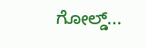ಗೋಲ್ಡ್...